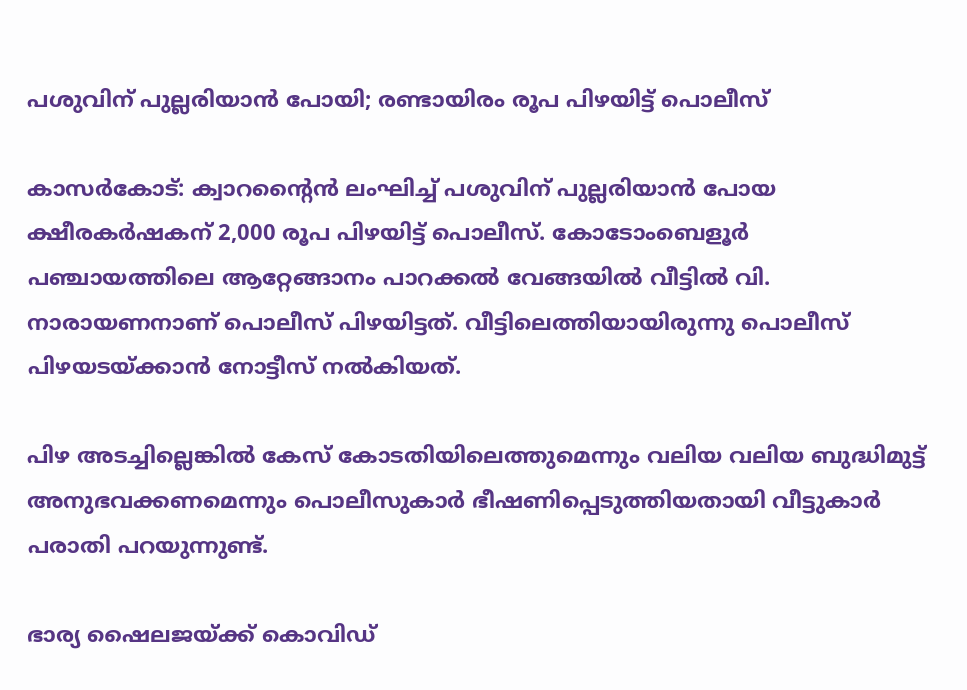പശുവിന് പുല്ലരിയാന്‍ പോയി; രണ്ടായിരം രൂപ പിഴയിട്ട് പൊലീസ്

കാസര്‍കോട്: ക്വാറന്റൈന്‍ ലംഘിച്ച് പശുവിന് പുല്ലരിയാന്‍ പോയ ക്ഷീരകര്‍ഷകന് 2,000 രൂപ പിഴയിട്ട് പൊലീസ്. കോടോംബെളൂര്‍ പഞ്ചായത്തിലെ ആറ്റേങ്ങാനം പാറക്കല്‍ വേങ്ങയില്‍ വീട്ടില്‍ വി. നാരായണനാണ് പൊലീസ് പിഴയിട്ടത്. വീട്ടിലെത്തിയായിരുന്നു പൊലീസ് പിഴയടയ്ക്കാന്‍ നോട്ടീസ് നല്‍കിയത്.

പിഴ അടച്ചില്ലെങ്കില്‍ കേസ് കോടതിയിലെത്തുമെന്നും വലിയ വലിയ ബുദ്ധിമുട്ട് അനുഭവക്കണമെന്നും പൊലീസുകാര്‍ ഭീഷണിപ്പെടുത്തിയതായി വീട്ടുകാര്‍ പരാതി പറയുന്നുണ്ട്.

ഭാര്യ ഷൈലജയ്ക്ക് കൊവിഡ്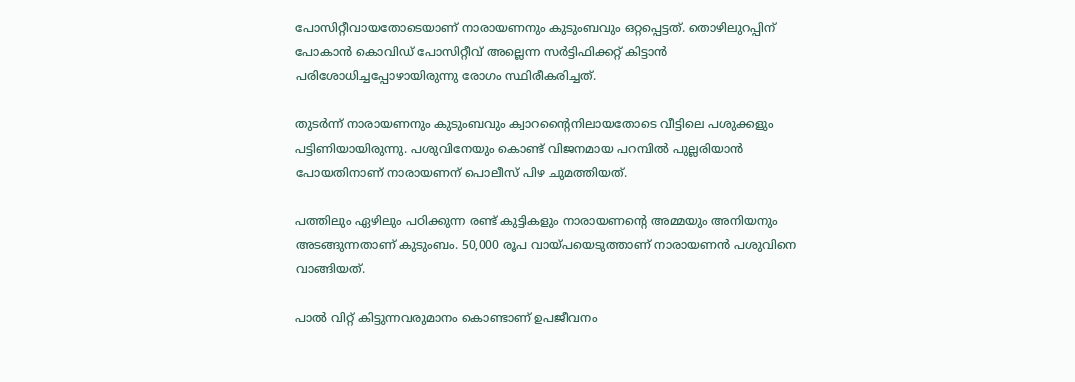പോസിറ്റീവായതോടെയാണ് നാരായണനും കുടുംബവും ഒറ്റപ്പെട്ടത്. തൊഴിലുറപ്പിന് പോകാന്‍ കൊവിഡ് പോസിറ്റീവ് അല്ലെന്ന സര്‍ട്ടിഫിക്കറ്റ് കിട്ടാന്‍ പരിശോധിച്ചപ്പോഴായിരുന്നു രോഗം സ്ഥിരീകരിച്ചത്.

തുടര്‍ന്ന് നാരായണനും കുടുംബവും ക്വാറന്റൈനിലായതോടെ വീട്ടിലെ പശുക്കളും പട്ടിണിയായിരുന്നു. പശുവിനേയും കൊണ്ട് വിജനമായ പറമ്പില്‍ പുല്ലരിയാന്‍ പോയതിനാണ് നാരായണന് പൊലീസ് പിഴ ചുമത്തിയത്.

പത്തിലും ഏഴിലും പഠിക്കുന്ന രണ്ട് കുട്ടികളും നാരായണന്റെ അമ്മയും അനിയനും അടങ്ങുന്നതാണ് കുടുംബം. 50,000 രൂപ വായ്പയെടുത്താണ് നാരായണന്‍ പശുവിനെ വാങ്ങിയത്.

പാല്‍ വിറ്റ് കിട്ടുന്നവരുമാനം കൊണ്ടാണ് ഉപജീവനം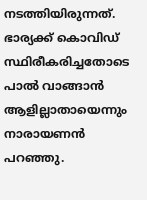നടത്തിയിരുന്നത്. ഭാര്യക്ക് കൊവിഡ് സ്ഥിരീകരിച്ചതോടെ പാല്‍ വാങ്ങാന്‍ ആളില്ലാതായെന്നും നാരായണന്‍ പറഞ്ഞു.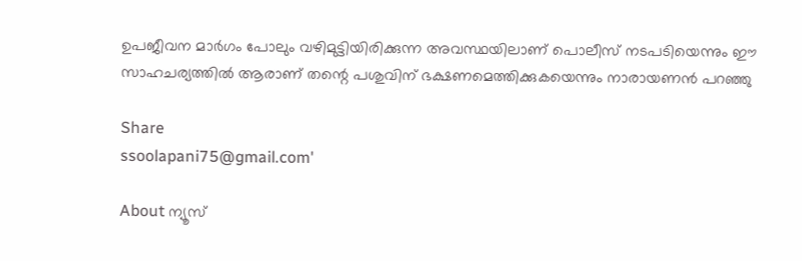ഉപജീവന മാര്‍ഗം പോലും വഴിമുട്ടിയിരിക്കുന്ന അവസ്ഥയിലാണ് പൊലീസ് നടപടിയെന്നും ഈ സാഹചര്യത്തില്‍ ആരാണ് തന്റെ പശുവിന് ഭക്ഷണമെത്തിക്കുകയെന്നും നാരായണന്‍ പറഞ്ഞു

Share
ssoolapani75@gmail.com'

About ന്യൂസ്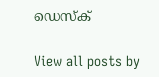ഡെസ്ക്

View all posts by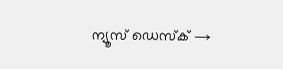ന്യൂസ് ഡെസ്ക് →